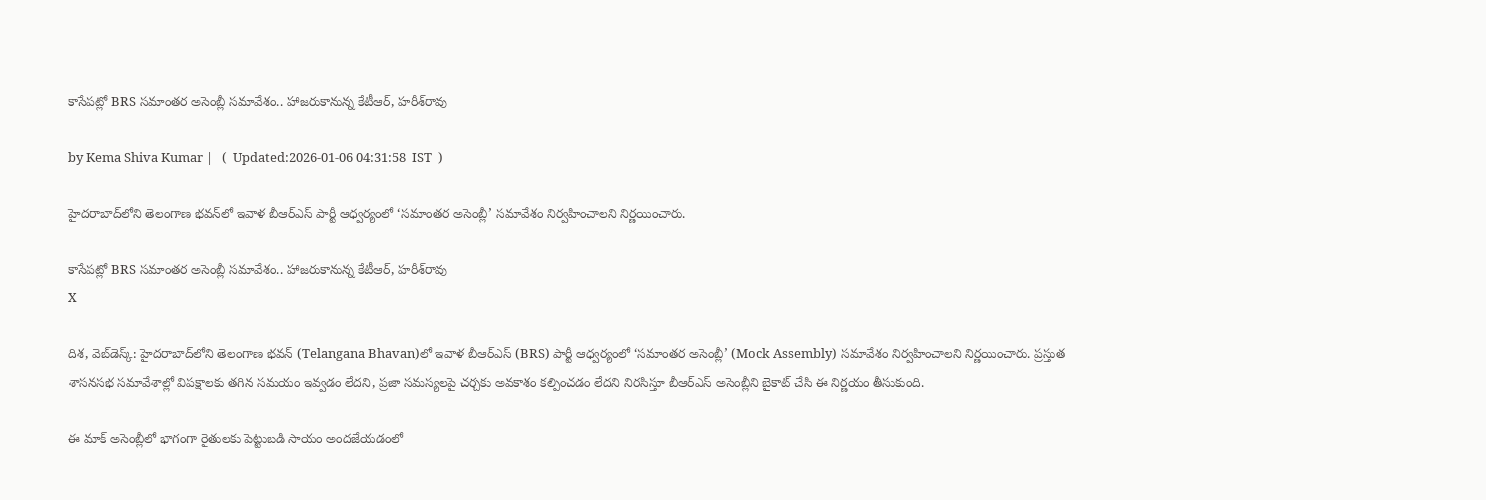కాసేపట్లో BRS సమాంతర అసెంబ్లీ సమావేశం.. హాజరుకానున్న కేటీఆర్, హరీశ్‌రావు

by Kema Shiva Kumar |   (  Updated:2026-01-06 04:31:58  IST  )

హైదరాబాద్‌లోని తెలంగాణ భవన్‌‌లో ఇవాళ బీఆర్‌ఎస్ పార్టీ ఆధ్వర్యంలో ‘సమాంతర అసెంబ్లీ’ సమావేశం నిర్వహించాలని నిర్ణయించారు.

కాసేపట్లో BRS సమాంతర అసెంబ్లీ సమావేశం.. హాజరుకానున్న కేటీఆర్, హరీశ్‌రావు
X

దిశ, వెబ్‌డెస్క్: హైదరాబాద్‌లోని తెలంగాణ భవన్‌ (Telangana Bhavan)లో ఇవాళ బీఆర్‌ఎస్ (BRS) పార్టీ ఆధ్వర్యంలో ‘సమాంతర అసెంబ్లీ’ (Mock Assembly) సమావేశం నిర్వహించాలని నిర్ణయించారు. ప్రస్తుత శాసనసభ సమావేశాల్లో విపక్షాలకు తగిన సమయం ఇవ్వడం లేదని, ప్రజా సమస్యలపై చర్చకు అవకాశం కల్పించడం లేదని నిరసిస్తూ బీఆర్‌ఎస్ అసెంబ్లీని బైకాట్ చేసి ఈ నిర్ణయం తీసుకుంది.

ఈ మాక్ అసెంబ్లీలో భాగంగా రైతులకు పెట్టుబడి సాయం అందజేయడంలో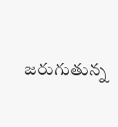జరుగుతున్న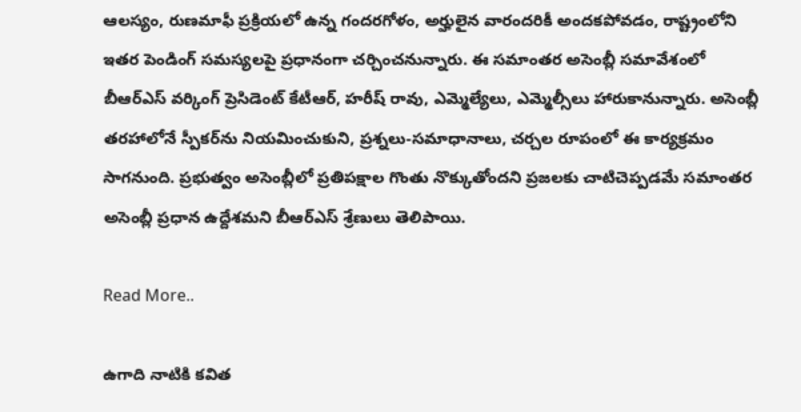ఆలస్యం, రుణమాఫీ ప్రక్రియలో ఉన్న గందరగోళం, అర్హులైన వారందరికీ అందకపోవడం, రాష్ట్రంలోని ఇతర పెండింగ్ సమస్యలపై ప్రధానంగా చర్చించనున్నారు. ఈ సమాంతర అసెంబ్లీ సమావేశంలో బీఆర్‌ఎస్ వర్కింగ్ ప్రెసిడెంట్ కేటీఆర్, హరీష్ రావు, ఎమ్మెల్యేలు, ఎమ్మెల్సీలు హారుకానున్నారు. అసెంబ్లీ తరహాలోనే స్పీకర్‌ను నియమించుకుని, ప్రశ్నలు-సమాధానాలు, చర్చల రూపంలో ఈ కార్యక్రమం సాగనుంది. ప్రభుత్వం అసెంబ్లీలో ప్రతిపక్షాల గొంతు నొక్కుతోందని ప్రజలకు చాటిచెప్పడమే సమాంతర అసెంబ్లీ ప్రధాన ఉద్దేశమని బీఆర్ఎస్ శ్రేణులు తెలిపాయి.

Read More..

ఉగాది నాటికి కవిత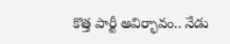కొత్త పార్టీ అవిర్భావం.. నేడు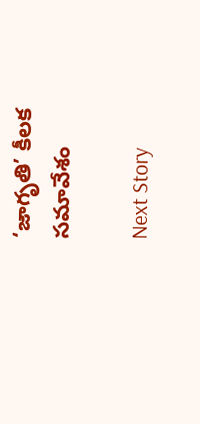‘జాగృతి’ కీలక సమావేశం

Next Story